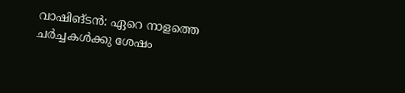വാഷിങ്ടൻ: ഏറെ നാളത്തെ ചർച്ചകൾക്കു ശേഷം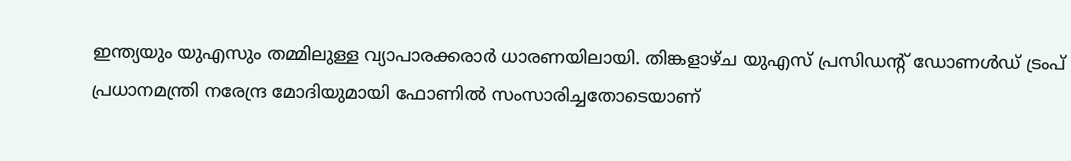ഇന്ത്യയും യുഎസും തമ്മിലുള്ള വ്യാപാരക്കരാർ ധാരണയിലായി. തിങ്കളാഴ്ച യുഎസ് പ്രസിഡന്റ് ഡോണൾഡ് ട്രംപ് പ്രധാനമന്ത്രി നരേന്ദ്ര മോദിയുമായി ഫോണിൽ സംസാരിച്ചതോടെയാണ്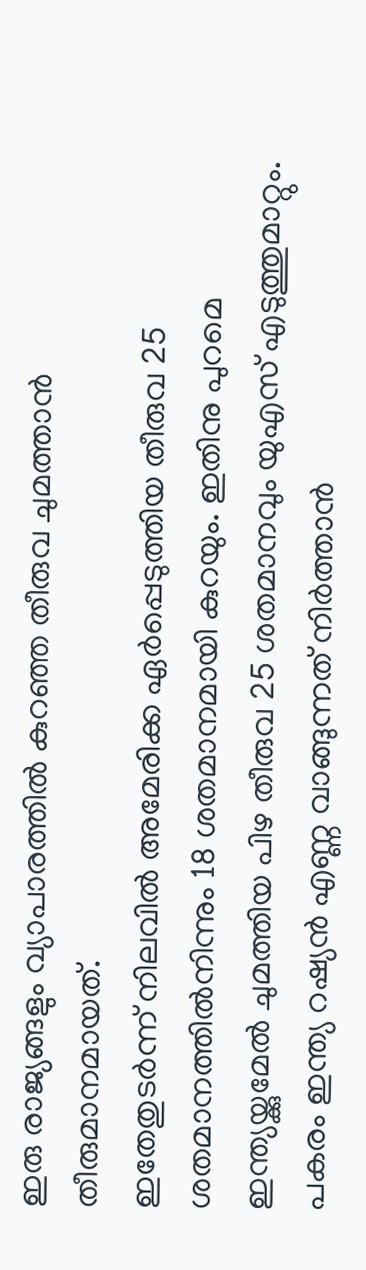ഇരു രാജ്യങ്ങളും വ്യാപാരത്തിൽ കുറഞ്ഞ തീരുവ ചുമത്താൻ തീരുമാനമായത്.
ഇതേതുടർന്ന് നിലവിൽ അമേരിക്ക ഏർപ്പെടുത്തിയ തീരുവ 25 ശതമാനത്തിൽനിന്നും 18 ശതമാനമായി കുറയും. ഇതിനു പുറമെ ഇന്ത്യയ്ക്കുമേൽ ചുമത്തിയ പിഴ തീരുവ 25 ശതമാനവും യുഎസ് എടുത്തുമാറ്റും. പകരം ഇന്ത്യ റഷ്യൻ എണ്ണ വാങ്ങുന്നത് നിർത്താൻ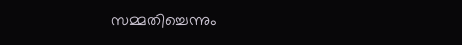സമ്മതിച്ചെന്നും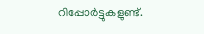റിപ്പോർട്ടുകളുണ്ട്.